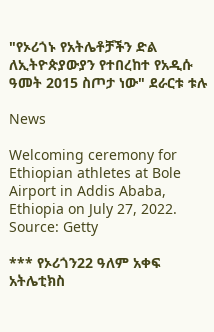"የኦሪጎኑ የአትሌቶቻችን ድል ለኢትዮጵያውያን የተበረከተ የአዲሱ ዓመት 2015 ስጦታ ነው" ደራርቱ ቱሉ

News

Welcoming ceremony for Ethiopian athletes at Bole Airport in Addis Ababa, Ethiopia on July 27, 2022. Source: Getty

*** የኦሪጎን22 ዓለም አቀፍ አትሌቲክስ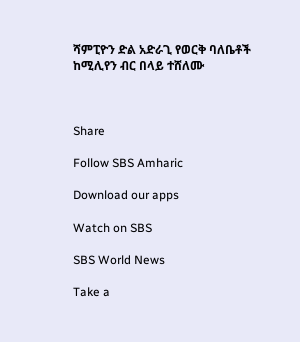ሻምፒዮን ድል አድራጊ የወርቅ ባለቤቶች ከሚሊየን ብር በላይ ተሸለሙ



Share

Follow SBS Amharic

Download our apps

Watch on SBS

SBS World News

Take a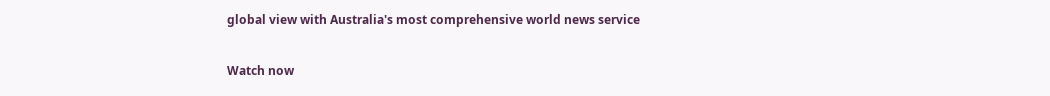global view with Australia's most comprehensive world news service

Watch now